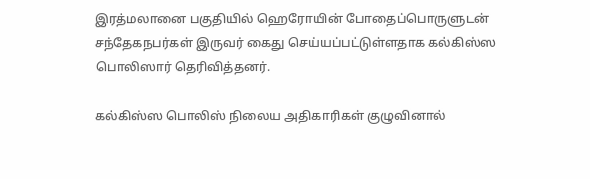இரத்மலானை பகுதியில் ஹெரோயின் போதைப்பொருளுடன் சந்தேகநபர்கள் இருவர் கைது செய்யப்பட்டுள்ளதாக கல்கிஸ்ஸ பொலிஸார் தெரிவித்தனர்.

கல்கிஸ்ஸ பொலிஸ் நிலைய அதிகாரிகள் குழுவினால்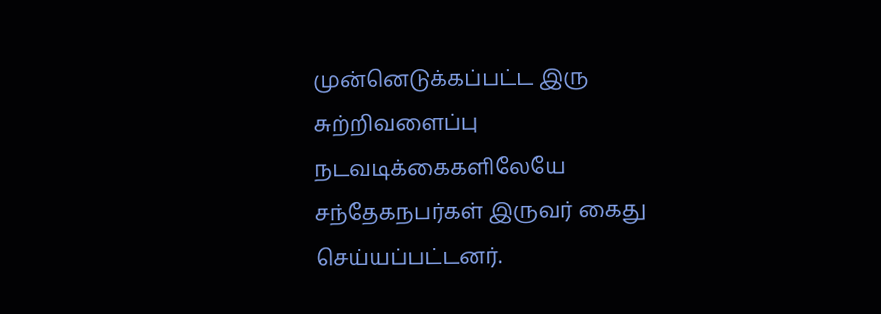முன்னெடுக்கப்பட்ட இரு சுற்றிவளைப்பு நடவடிக்கைகளிலேயே சந்தேகநபர்கள் இருவர் கைது செய்யப்பட்டனர்.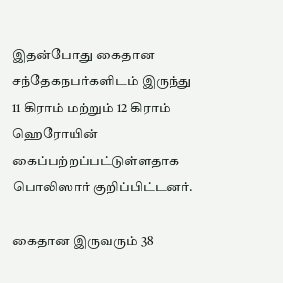இதன்போது கைதான சந்தேகநபர்களிடம் இருந்து 11 கிராம் மற்றும் 12 கிராம் ஹெரோயின் கைப்பற்றப்பட்டுள்ளதாக பொலிஸார் குறிப்பிட்டனர்.

கைதான இருவரும் 38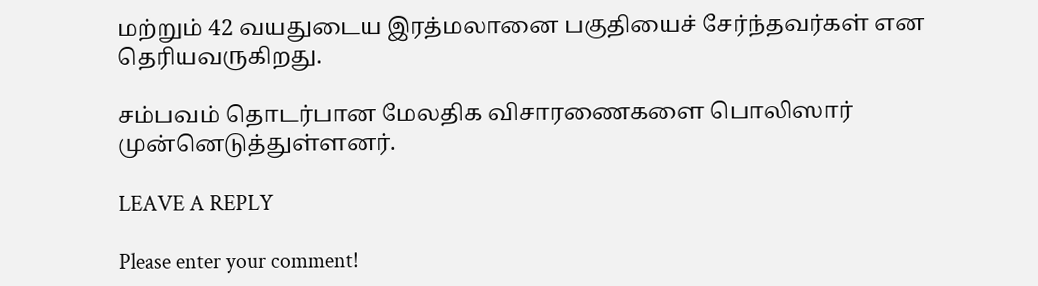மற்றும் 42 வயதுடைய இரத்மலானை பகுதியைச் சேர்ந்தவர்கள் என தெரியவருகிறது.

சம்பவம் தொடர்பான மேலதிக விசாரணைகளை பொலிஸார் முன்னெடுத்துள்ளனர்.

LEAVE A REPLY

Please enter your comment!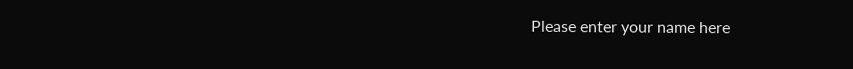Please enter your name here